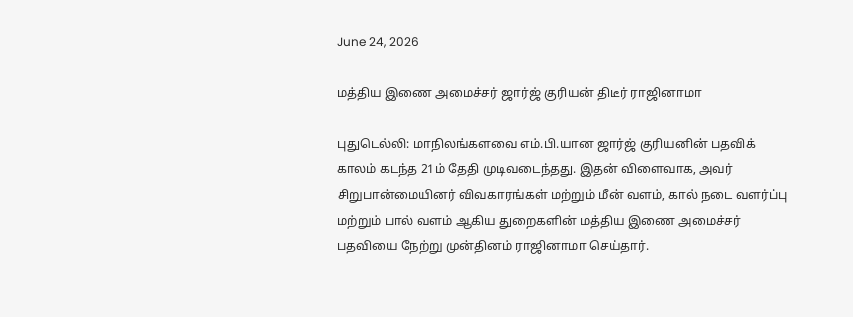June 24, 2026

மத்திய இணை அமைச்சர் ஜார்ஜ் குரியன் திடீர் ராஜினாமா

புதுடெல்லி: மாநிலங்களவை எம்.பி.யான ஜார்ஜ் குரியனின் பதவிக் காலம் கடந்த 21ம் தேதி முடிவடைந்தது. இதன் விளைவாக, அவர் சிறுபான்மையினர் விவகாரங்கள் மற்றும் மீன் வளம், கால் நடை வளர்ப்பு மற்றும் பால் வளம் ஆகிய துறைகளின் மத்திய இணை அமைச்சர் பதவியை நேற்று முன்தினம் ராஜினாமா செய்தார்.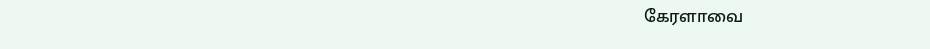கேரளாவை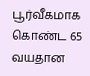பூர்வீகமாக கொண்ட 65 வயதான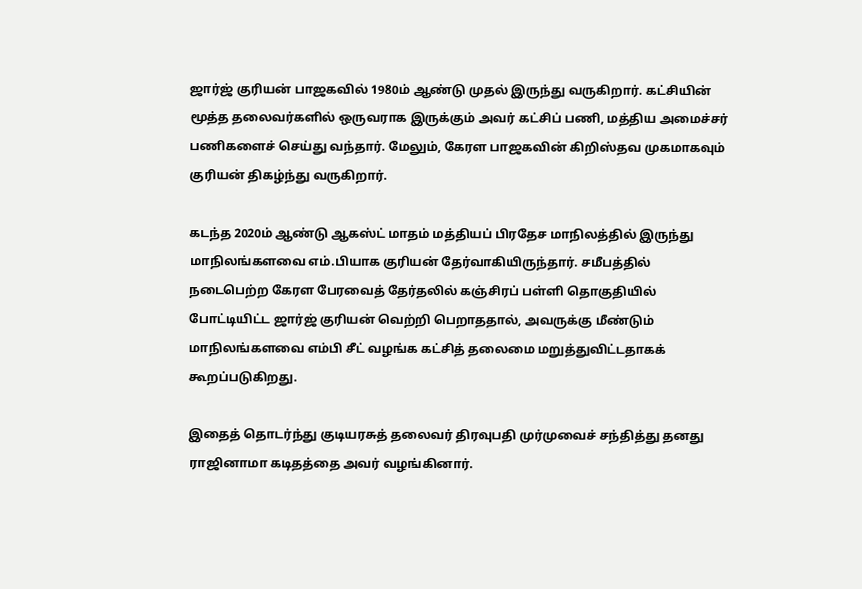ஜார்ஜ் குரியன் பாஜகவில் 1980ம் ஆண்டு முதல் இருந்து வருகிறார். கட்சியின் மூத்த தலைவர்களில் ஒருவராக இருக்கும் அவர் கட்சிப் பணி, மத்திய அமைச்சர் பணிகளைச் செய்து வந்தார். மேலும், கேரள பாஜகவின் கிறிஸ்தவ முகமாகவும் குரியன் திகழ்ந்து வருகிறார்.

கடந்த 2020ம் ஆண்டு ஆகஸ்ட் மாதம் மத்தியப் பிரதேச மாநிலத்தில் இருந்து மாநிலங்களவை எம்.பியாக குரியன் தேர்வாகியிருந்தார். சமீபத்தில் நடைபெற்ற கேரள பேரவைத் தேர்தலில் கஞ்சிரப் பள்ளி தொகுதியில் போட்டியிட்ட ஜார்ஜ் குரியன் வெற்றி பெறாததால், அவருக்கு மீண்டும் மாநிலங்களவை எம்பி சீட் வழங்க கட்சித் தலைமை மறுத்துவிட்டதாகக் கூறப்படுகிறது.

இதைத் தொடர்ந்து குடியரசுத் தலைவர் திரவுபதி முர்முவைச் சந்தித்து தனது ராஜினாமா கடிதத்தை அவர் வழங்கினார்.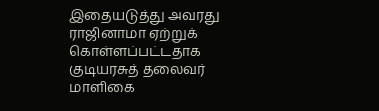இதையடுத்து அவரது ராஜினாமா ஏற்றுக் கொள்ளப்பட்டதாக குடியரசுத் தலைவர் மாளிகை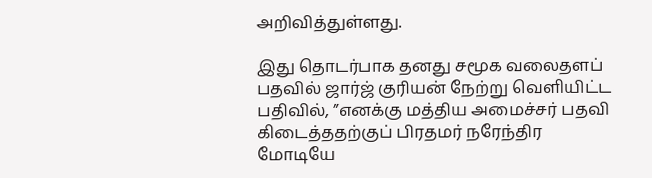அறிவித்துள்ளது.

இது தொடர்பாக தனது சமூக வலைதளப் பதவில் ஜார்ஜ் குரியன் நேற்று வெளியிட்ட பதிவில், ”எனக்கு மத்திய அமைச்சர் பதவி கிடைத்ததற்குப் பிரதமர் நரேந்திர மோடியே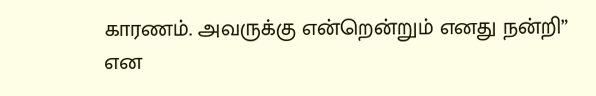காரணம். அவருக்கு என்றென்றும் எனது நன்றி” என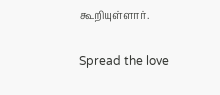கூறியுள்ளார்.

Spread the love